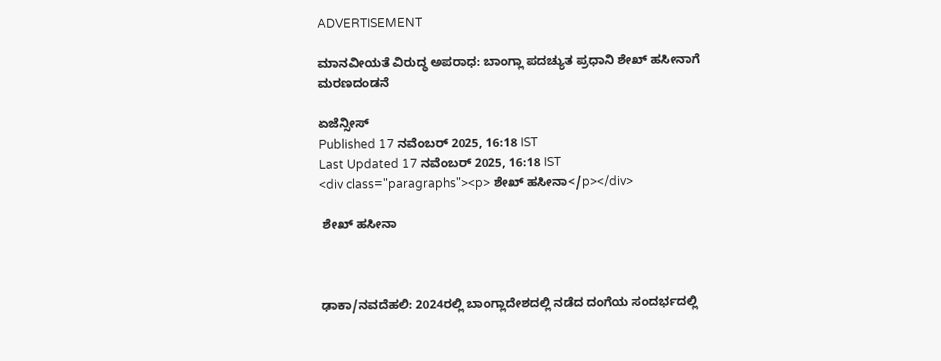ADVERTISEMENT

ಮಾನವೀಯತೆ ವಿರುದ್ಧ ಅಪರಾಧ: ಬಾಂಗ್ಲಾ ಪದಚ್ಯುತ ಪ್ರಧಾನಿ ಶೇಖ್ ಹಸೀನಾಗೆ ಮರಣದಂಡನೆ

ಏಜೆನ್ಸೀಸ್
Published 17 ನವೆಂಬರ್ 2025, 16:18 IST
Last Updated 17 ನವೆಂಬರ್ 2025, 16:18 IST
<div class="paragraphs"><p> ಶೇಖ್ ಹಸೀನಾ</p></div>

 ಶೇಖ್ ಹಸೀನಾ



ಢಾಕಾ/ನವದೆಹಲಿ: 2024ರಲ್ಲಿ ಬಾಂಗ್ಲಾದೇಶದಲ್ಲಿ ನಡೆದ ದಂಗೆಯ ಸಂದರ್ಭದಲ್ಲಿ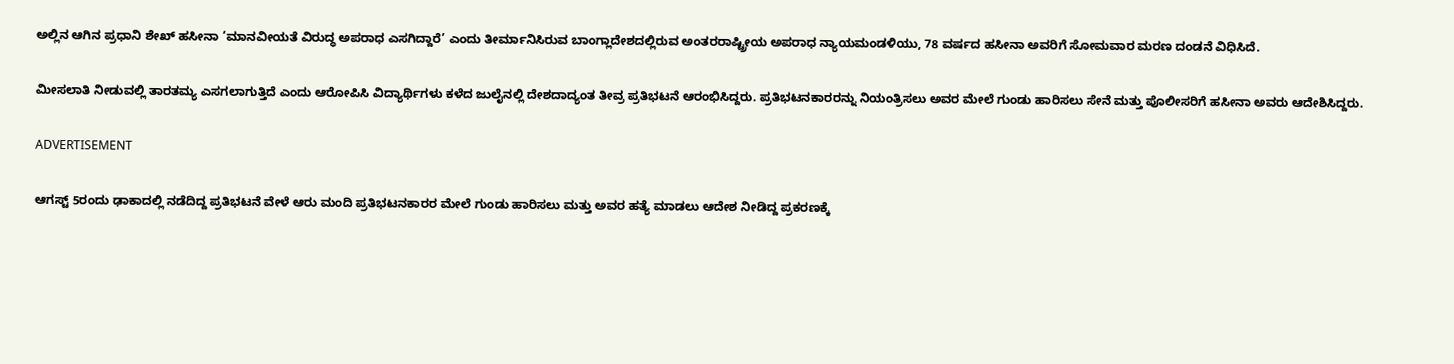ಅಲ್ಲಿನ ಆಗಿನ ಪ್ರಧಾನಿ ಶೇಖ್‌ ಹಸೀನಾ ‘ಮಾನವೀಯತೆ ವಿರುದ್ಧ ಅಪರಾಧ ಎಸಗಿದ್ದಾರೆ’ ಎಂದು ತೀರ್ಮಾನಿಸಿರುವ ಬಾಂಗ್ಲಾದೇಶದಲ್ಲಿರುವ ಅಂತರರಾಷ್ಟ್ರೀಯ ಅಪರಾಧ ನ್ಯಾಯಮಂಡಳಿಯು, 78 ವರ್ಷದ ಹಸೀನಾ ಅವರಿಗೆ ಸೋಮವಾರ ಮರಣ ದಂಡನೆ ವಿಧಿಸಿದೆ.

ಮೀಸಲಾತಿ ನೀಡುವಲ್ಲಿ ತಾರತಮ್ಯ ಎಸಗಲಾಗುತ್ತಿದೆ ಎಂದು ಆರೋಪಿಸಿ ವಿದ್ಯಾರ್ಥಿಗಳು ಕಳೆದ ಜುಲೈನಲ್ಲಿ ದೇಶದಾದ್ಯಂತ ತೀವ್ರ ಪ್ರತಿಭಟನೆ ಆರಂಭಿಸಿದ್ದರು. ಪ್ರತಿಭಟನಕಾರರನ್ನು ನಿಯಂತ್ರಿಸಲು ಅವರ ಮೇಲೆ ಗುಂಡು ಹಾರಿಸಲು ಸೇನೆ ಮತ್ತು ಪೊಲೀಸರಿಗೆ ಹಸೀನಾ ಅವರು ಆದೇಶಿಸಿದ್ದರು.

ADVERTISEMENT

ಆಗಸ್ಟ್‌ 5ರಂದು ಢಾಕಾದಲ್ಲಿ ನಡೆದಿದ್ದ ಪ್ರತಿಭಟನೆ ವೇಳೆ ಆರು ಮಂದಿ ಪ್ರತಿಭಟನಕಾರರ ಮೇಲೆ ಗುಂಡು ಹಾರಿಸಲು ಮತ್ತು ಅವರ ಹತ್ಯೆ ಮಾಡಲು ಆದೇಶ ನೀಡಿದ್ದ ಪ್ರಕರಣಕ್ಕೆ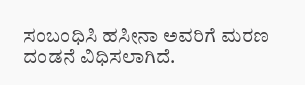ಸಂಬಂಧಿಸಿ ಹಸೀನಾ ಅವರಿಗೆ ಮರಣ ದಂಡನೆ ವಿಧಿಸಲಾಗಿದೆ.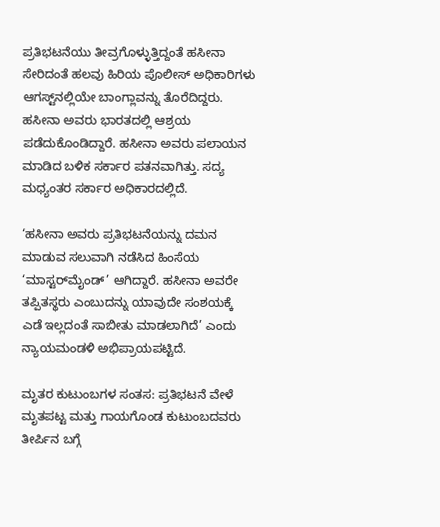ಪ್ರತಿಭಟನೆಯು ತೀವ್ರಗೊಳ್ಳುತ್ತಿದ್ದಂತೆ ಹಸೀನಾ ಸೇರಿದಂತೆ ಹಲವು ಹಿರಿಯ ಪೊಲೀಸ್‌ ಅಧಿಕಾರಿಗಳು ಆಗಸ್ಟ್‌ನಲ್ಲಿಯೇ ಬಾಂಗ್ಲಾವನ್ನು ತೊರೆದಿದ್ದರು. ಹಸೀನಾ ಅವರು ಭಾರತದಲ್ಲಿ ಆಶ್ರಯ ಪಡೆದುಕೊಂಡಿದ್ದಾರೆ. ಹಸೀನಾ ಅವರು ಪಲಾಯನ ಮಾಡಿದ ಬಳಿಕ ಸರ್ಕಾರ ಪತನವಾಗಿತ್ತು. ಸದ್ಯ ಮಧ್ಯಂತರ ಸರ್ಕಾರ ಅಧಿಕಾರದಲ್ಲಿದೆ.

‘ಹಸೀನಾ ಅವರು ಪ್ರತಿಭಟನೆಯನ್ನು ದಮನ ಮಾಡುವ ಸಲುವಾಗಿ ನಡೆಸಿದ ಹಿಂಸೆಯ ‘ಮಾಸ್ಟರ್‌ಮೈಂಡ್‌’ ಆಗಿದ್ದಾರೆ. ಹಸೀನಾ ಅವರೇ ತಪ್ಪಿತಸ್ಥರು ಎಂಬುದನ್ನು ಯಾವುದೇ ಸಂಶಯಕ್ಕೆ ಎಡೆ ಇಲ್ಲದಂತೆ ಸಾಬೀತು ಮಾಡಲಾಗಿದೆ’ ಎಂದು ನ್ಯಾಯಮಂಡಳಿ ಅಭಿಪ್ರಾಯಪಟ್ಟಿದೆ.

ಮೃತರ ಕುಟುಂಬಗಳ ಸಂತಸ: ಪ್ರತಿಭಟನೆ ವೇಳೆ ಮೃತಪಟ್ಟ ಮತ್ತು ಗಾಯಗೊಂಡ ಕುಟುಂಬದವರು ತೀರ್ಪಿನ ಬಗ್ಗೆ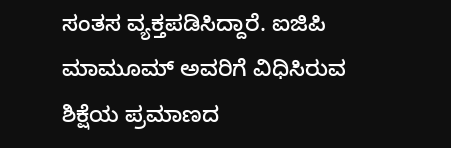ಸಂತಸ ವ್ಯಕ್ತಪಡಿಸಿದ್ದಾರೆ. ಐಜಿಪಿ ಮಾಮೂಮ್‌ ಅವರಿಗೆ ವಿಧಿಸಿರುವ ಶಿಕ್ಷೆಯ ಪ್ರಮಾಣದ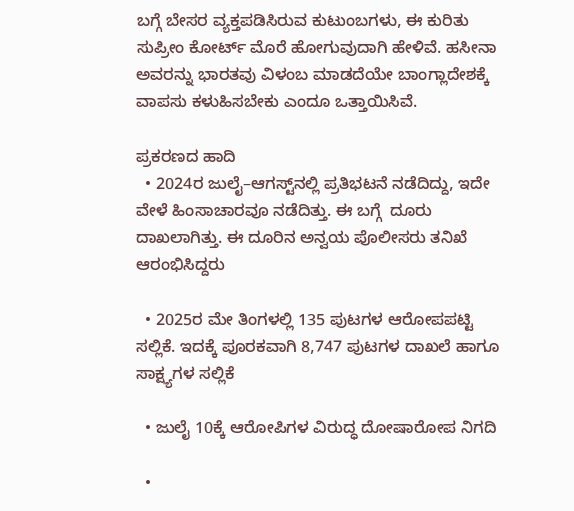ಬಗ್ಗೆ ಬೇಸರ ವ್ಯಕ್ತಪಡಿಸಿರುವ ಕುಟುಂಬಗಳು, ಈ ಕುರಿತು ಸುಪ್ರೀಂ ಕೋರ್ಟ್‌ ಮೊರೆ ಹೋಗುವುದಾಗಿ ಹೇಳಿವೆ. ಹಸೀನಾ ಅವರನ್ನು ಭಾರತವು ವಿಳಂಬ ಮಾಡದೆಯೇ ಬಾಂಗ್ಲಾದೇಶಕ್ಕೆ ವಾಪಸು ಕಳುಹಿಸಬೇಕು ಎಂದೂ ಒತ್ತಾಯಿಸಿವೆ.

ಪ್ರಕರಣದ ಹಾದಿ
  • 2024ರ ಜುಲೈ–ಆಗಸ್ಟ್‌ನಲ್ಲಿ ಪ್ರತಿಭಟನೆ ನಡೆದಿದ್ದು, ಇದೇ ವೇಳೆ ಹಿಂಸಾಚಾರವೂ ನಡೆದಿತ್ತು. ಈ ಬಗ್ಗೆ  ದೂರು ದಾಖಲಾಗಿತ್ತು. ಈ ದೂರಿನ ಅನ್ವಯ ಪೊಲೀಸರು ತನಿಖೆ ಆರಂಭಿಸಿದ್ದರು

  • 2025ರ ಮೇ ತಿಂಗಳಲ್ಲಿ 135 ಪುಟಗಳ ಆರೋಪಪಟ್ಟಿ ಸಲ್ಲಿಕೆ. ಇದಕ್ಕೆ ಪೂರಕವಾಗಿ 8,747 ಪುಟಗಳ ದಾಖಲೆ ಹಾಗೂ ಸಾಕ್ಷ್ಯಗಳ ಸಲ್ಲಿಕೆ

  • ಜುಲೈ 10ಕ್ಕೆ ಆರೋಪಿಗಳ ವಿರುದ್ಧ ದೋಷಾರೋಪ ನಿಗದಿ

  •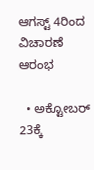ಆಗಸ್ಟ್‌ 4ರಿಂದ ವಿಚಾರಣೆ ಆರಂಭ

  • ಅಕ್ಟೋಬರ್‌ 23ಕ್ಕೆ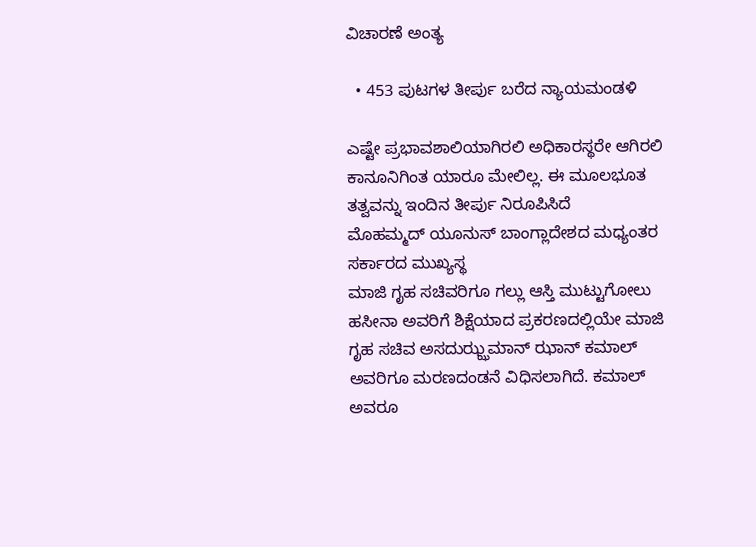ವಿಚಾರಣೆ ಅಂತ್ಯ

  • 453 ಪುಟಗಳ ತೀರ್ಪು ಬರೆದ ನ್ಯಾಯಮಂಡಳಿ

ಎಷ್ಟೇ ಪ್ರಭಾವಶಾಲಿಯಾಗಿರಲಿ ಅಧಿಕಾರಸ್ಥರೇ ಆಗಿರಲಿ ಕಾನೂನಿಗಿಂತ ಯಾರೂ ಮೇಲಿಲ್ಲ. ಈ ಮೂಲಭೂತ ತತ್ವವನ್ನು ಇಂದಿನ ತೀರ್ಪು ನಿರೂಪಿಸಿದೆ
ಮೊಹಮ್ಮದ್‌ ಯೂನುಸ್‌ ಬಾಂಗ್ಲಾದೇಶದ ಮಧ್ಯಂತರ ಸರ್ಕಾರದ ಮುಖ್ಯಸ್ಥ
ಮಾಜಿ ಗೃಹ ಸಚಿವರಿಗೂ ಗಲ್ಲು ಆಸ್ತಿ ಮುಟ್ಟುಗೋಲು
ಹಸೀನಾ ಅವರಿಗೆ ಶಿಕ್ಷೆಯಾದ ಪ್ರಕರಣದಲ್ಲಿಯೇ ಮಾಜಿ ಗೃಹ ಸಚಿವ ಅಸದುಝ್ಝಮಾನ್‌ ಝಾನ್‌ ಕಮಾಲ್‌ ಅವರಿಗೂ ಮರಣದಂಡನೆ ವಿಧಿಸಲಾಗಿದೆ. ಕಮಾಲ್‌ ಅವರೂ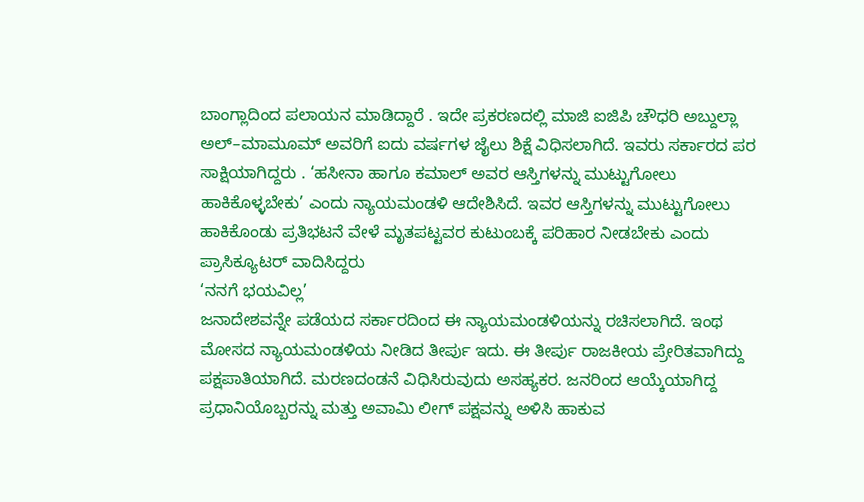ಬಾಂಗ್ಲಾದಿಂದ ಪಲಾಯನ ಮಾಡಿದ್ದಾರೆ . ಇದೇ ಪ್ರಕರಣದಲ್ಲಿ ಮಾಜಿ ಐಜಿಪಿ ಚೌಧರಿ ಅಬ್ದುಲ್ಲಾ ಅಲ್‌–ಮಾಮೂಮ್‌ ಅವರಿಗೆ ಐದು ವರ್ಷಗಳ ಜೈಲು ಶಿಕ್ಷೆ ವಿಧಿಸಲಾಗಿದೆ. ಇವರು ಸರ್ಕಾರದ ಪರ ಸಾಕ್ಷಿಯಾಗಿದ್ದರು . ‘ಹಸೀನಾ ಹಾಗೂ ಕಮಾಲ್‌ ಅವರ ಆಸ್ತಿಗಳನ್ನು ಮುಟ್ಟುಗೋಲು ಹಾಕಿಕೊಳ್ಳಬೇಕು’ ಎಂದು ನ್ಯಾಯಮಂಡಳಿ ಆದೇಶಿಸಿದೆ. ಇವರ ಆಸ್ತಿಗಳನ್ನು ಮುಟ್ಟುಗೋಲು ಹಾಕಿಕೊಂಡು ಪ್ರತಿಭಟನೆ ವೇಳೆ ಮೃತಪಟ್ಟವರ ಕುಟುಂಬಕ್ಕೆ ಪರಿಹಾರ ನೀಡಬೇಕು ಎಂದು ಪ್ರಾಸಿಕ್ಯೂಟರ್‌ ವಾದಿಸಿದ್ದರು
‘ನನಗೆ ಭಯವಿಲ್ಲ’
ಜನಾದೇಶವನ್ನೇ ಪಡೆಯದ ಸರ್ಕಾರದಿಂದ ಈ ನ್ಯಾಯಮಂಡಳಿಯನ್ನು ರಚಿಸಲಾಗಿದೆ. ಇಂಥ ಮೋಸದ ನ್ಯಾಯಮಂಡಳಿಯ ನೀಡಿದ ತೀರ್ಪು ಇದು. ಈ ತೀರ್ಪು ರಾಜಕೀಯ ಪ್ರೇರಿತವಾಗಿದ್ದು ಪಕ್ಷಪಾತಿಯಾಗಿದೆ. ಮರಣದಂಡನೆ ವಿಧಿಸಿರುವುದು ಅಸಹ್ಯಕರ. ಜನರಿಂದ ಆಯ್ಕೆಯಾಗಿದ್ದ ಪ್ರಧಾನಿಯೊಬ್ಬರನ್ನು ಮತ್ತು ಅವಾಮಿ ಲೀಗ್‌ ಪಕ್ಷವನ್ನು ಅಳಿಸಿ ಹಾಕುವ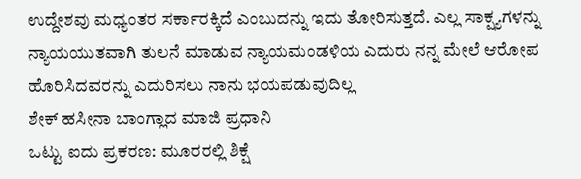ಉದ್ದೇಶವು ಮಧ್ಯಂತರ ಸರ್ಕಾರಕ್ಕಿದೆ ಎಂಬುದನ್ನು ಇದು ತೋರಿಸುತ್ತದೆ. ಎಲ್ಲ ಸಾಕ್ಷ್ಯಗಳನ್ನು ನ್ಯಾಯಯುತವಾಗಿ ತುಲನೆ ಮಾಡುವ ನ್ಯಾಯಮಂಡಳಿಯ ಎದುರು ನನ್ನ ಮೇಲೆ ಆರೋಪ ಹೊರಿಸಿದವರನ್ನು ಎದುರಿಸಲು ನಾನು ಭಯಪಡುವುದಿಲ್ಲ
ಶೇಕ್‌ ಹಸೀನಾ ಬಾಂಗ್ಲಾದ ಮಾಜಿ ಪ್ರಧಾನಿ
ಒಟ್ಟು ಐದು ಪ್ರಕರಣ: ಮೂರರಲ್ಲಿ ಶಿಕ್ಷೆ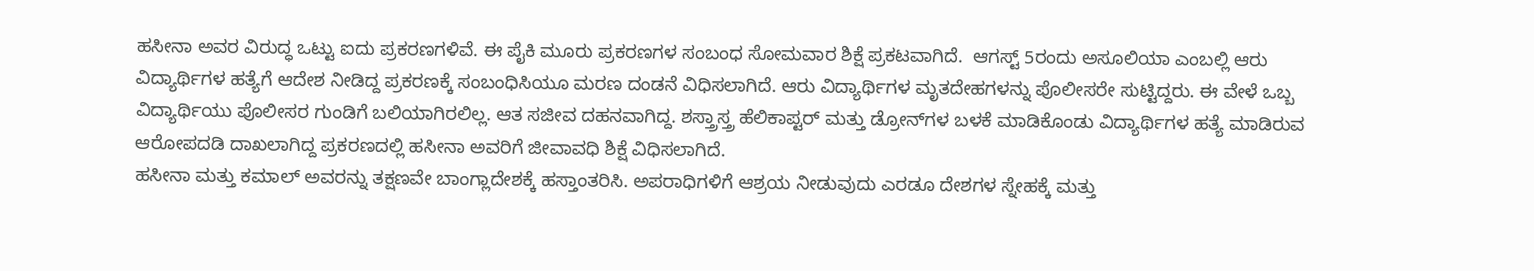ಹಸೀನಾ ಅವರ ವಿರುದ್ಧ ಒಟ್ಟು ಐದು ಪ್ರಕರಣಗಳಿವೆ. ಈ ಪೈಕಿ ಮೂರು ಪ್ರಕರಣಗಳ ಸಂಬಂಧ ಸೋಮವಾರ ಶಿಕ್ಷೆ ಪ್ರಕಟವಾಗಿದೆ.  ಆಗಸ್ಟ್‌ 5ರಂದು ಅಸೂಲಿಯಾ ಎಂಬಲ್ಲಿ ಆರು ವಿದ್ಯಾರ್ಥಿಗಳ ಹತ್ಯೆಗೆ ಆದೇಶ ನೀಡಿದ್ದ ಪ್ರಕರಣಕ್ಕೆ ಸಂಬಂಧಿಸಿಯೂ ಮರಣ ದಂಡನೆ ವಿಧಿಸಲಾಗಿದೆ. ಆರು ವಿದ್ಯಾರ್ಥಿಗಳ ಮೃತದೇಹಗಳನ್ನು ಪೊಲೀಸರೇ ಸುಟ್ಟಿದ್ದರು. ಈ ವೇಳೆ ಒಬ್ಬ ವಿದ್ಯಾರ್ಥಿಯು ಪೊಲೀಸರ ಗುಂಡಿಗೆ ಬಲಿಯಾಗಿರಲಿಲ್ಲ. ಆತ ಸಜೀವ ದಹನವಾಗಿದ್ದ. ಶಸ್ತ್ರಾಸ್ತ್ರ ಹೆಲಿಕಾಪ್ಟರ್‌ ಮತ್ತು ಡ್ರೋನ್‌ಗಳ ಬಳಕೆ ಮಾಡಿಕೊಂಡು ವಿದ್ಯಾರ್ಥಿಗಳ ಹತ್ಯೆ ಮಾಡಿರುವ ಆರೋಪದಡಿ ದಾಖಲಾಗಿದ್ದ ಪ್ರಕರಣದಲ್ಲಿ ಹಸೀನಾ ಅವರಿಗೆ ಜೀವಾವಧಿ ಶಿಕ್ಷೆ ವಿಧಿಸಲಾಗಿದೆ.
ಹಸೀನಾ ಮತ್ತು ಕಮಾಲ್‌ ಅವರನ್ನು ತಕ್ಷಣವೇ ಬಾಂಗ್ಲಾದೇಶಕ್ಕೆ ಹಸ್ತಾಂತರಿಸಿ. ಅಪರಾಧಿಗಳಿಗೆ ಆಶ್ರಯ ನೀಡುವುದು ಎರಡೂ ದೇಶಗಳ ಸ್ನೇಹಕ್ಕೆ ಮತ್ತು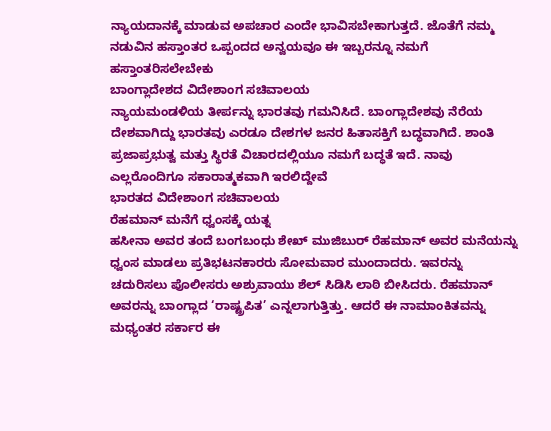ನ್ಯಾಯದಾನಕ್ಕೆ ಮಾಡುವ ಅಪಚಾರ ಎಂದೇ ಭಾವಿಸಬೇಕಾಗುತ್ತದೆ. ಜೊತೆಗೆ ನಮ್ಮ ನಡುವಿನ ಹಸ್ತಾಂತರ ಒಪ್ಪಂದದ ಅನ್ವಯವೂ ಈ ಇಬ್ಬರನ್ನೂ ನಮಗೆ ಹಸ್ತಾಂತರಿಸಲೇಬೇಕು
ಬಾಂಗ್ಲಾದೇಶದ ವಿದೇಶಾಂಗ ಸಚಿವಾಲಯ
ನ್ಯಾಯಮಂಡಳಿಯ ತೀರ್ಪನ್ನು ಭಾರತವು ಗಮನಿಸಿದೆ. ಬಾಂಗ್ಲಾದೇಶವು ನೆರೆಯ ದೇಶವಾಗಿದ್ದು ಭಾರತವು ಎರಡೂ ದೇಶಗಳ ಜನರ ಹಿತಾಸಕ್ತಿಗೆ ಬದ್ಧವಾಗಿದೆ. ಶಾಂತಿ ಪ್ರಜಾಪ್ರಭುತ್ವ ಮತ್ತು ಸ್ಥಿರತೆ ವಿಚಾರದಲ್ಲಿಯೂ ನಮಗೆ ಬದ್ಧತೆ ಇದೆ. ನಾವು ಎಲ್ಲರೊಂದಿಗೂ ಸಕಾರಾತ್ಮಕವಾಗಿ ಇರಲಿದ್ದೇವೆ
ಭಾರತದ ವಿದೇಶಾಂಗ ಸಚಿವಾಲಯ
ರೆಹಮಾನ್‌ ಮನೆಗೆ ಧ್ವಂಸಕ್ಕೆ ಯತ್ನ
ಹಸೀನಾ ಅವರ ತಂದೆ ಬಂಗಬಂಧು ಶೇಖ್‌ ಮುಜಿಬುರ್‌ ರೆಹಮಾನ್‌ ಅವರ ಮನೆಯನ್ನು ಧ್ವಂಸ ಮಾಡಲು ಪ್ರತಿಭಟನಕಾರರು ಸೋಮವಾರ ಮುಂದಾದರು. ಇವರನ್ನು ಚದುರಿಸಲು ಪೊಲೀಸರು ಅಶ್ರುವಾಯು ಶೆಲ್‌ ಸಿಡಿಸಿ ಲಾಠಿ ಬೀಸಿದರು. ರೆಹಮಾನ್‌ ಅವರನ್ನು ಬಾಂಗ್ಲಾದ ‘ರಾಷ್ಟ್ರಪಿತ’ ಎನ್ನಲಾಗುತ್ತಿತ್ತು. ಆದರೆ ಈ ನಾಮಾಂಕಿತವನ್ನು ಮಧ್ಯಂತರ ಸರ್ಕಾರ ಈ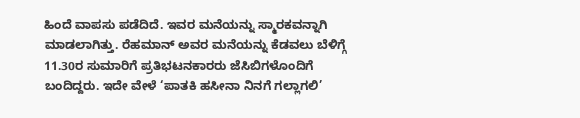ಹಿಂದೆ ವಾಪಸು ಪಡೆದಿದೆ. ಇವರ ಮನೆಯನ್ನು ಸ್ಮಾರಕವನ್ನಾಗಿ ಮಾಡಲಾಗಿತ್ತು. ರೆಹಮಾನ್‌ ಅವರ ಮನೆಯನ್ನು ಕೆಡವಲು ಬೆಳಿಗ್ಗೆ 11.30ರ ಸುಮಾರಿಗೆ ಪ್ರತಿಭಟನಕಾರರು ಜೆಸಿಬಿಗಳೊಂದಿಗೆ ಬಂದಿದ್ದರು. ಇದೇ ವೇಳೆ ‘ಪಾತಕಿ ಹಸೀನಾ ನಿನಗೆ ಗಲ್ಲಾಗಲಿ’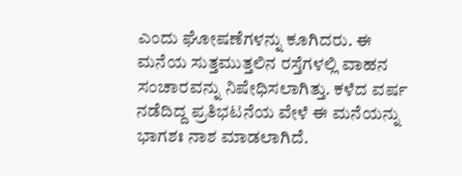ಎಂದು ಘೋಷಣೆಗಳನ್ನು ಕೂಗಿದರು. ಈ ಮನೆಯ ಸುತ್ತಮುತ್ತಲಿನ ರಸ್ತೆಗಳಲ್ಲಿ ವಾಹನ ಸಂಚಾರವನ್ನು ನಿಷೇಧಿಸಲಾಗಿತ್ತು. ಕಳೆದ ವರ್ಷ ನಡೆದಿದ್ದ ಪ್ರತಿಭಟನೆಯ ವೇಳೆ ಈ ಮನೆಯನ್ನು ಭಾಗಶಃ ನಾಶ ಮಾಡಲಾಗಿದೆ.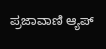ಪ್ರಜಾವಾಣಿ ಆ್ಯಪ್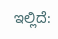ಇಲ್ಲಿದೆ: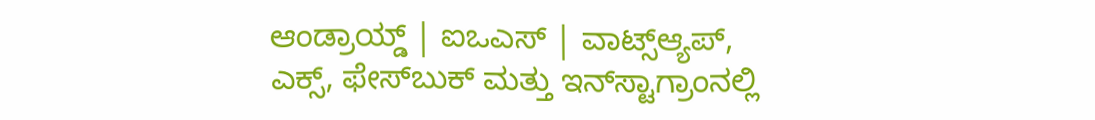ಆಂಡ್ರಾಯ್ಡ್ | ಐಒಎಸ್ | ವಾಟ್ಸ್ಆ್ಯಪ್, ಎಕ್ಸ್, ಫೇಸ್‌ಬುಕ್ ಮತ್ತು ಇನ್‌ಸ್ಟಾಗ್ರಾಂನಲ್ಲಿ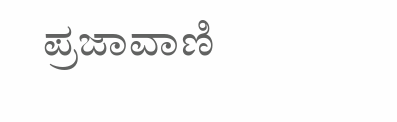ಪ್ರಜಾವಾಣಿ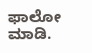ಫಾಲೋ ಮಾಡಿ.